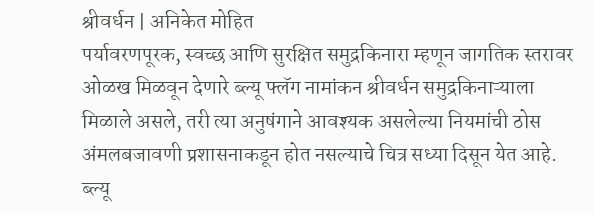श्रीवर्धन | अनिकेत मोहित
पर्यावरणपूरक, स्वच्छ आणि सुरक्षित समुद्रकिनारा म्हणून जागतिक स्तरावर ओळख मिळवून देणारे ब्ल्यू फ्लॅग नामांकन श्रीवर्धन समुद्रकिनाऱ्याला मिळाले असले, तरी त्या अनुषंगाने आवश्यक असलेल्या नियमांची ठोस अंमलबजावणी प्रशासनाकडून होत नसल्याचे चित्र सध्या दिसून येत आहे.
ब्ल्यू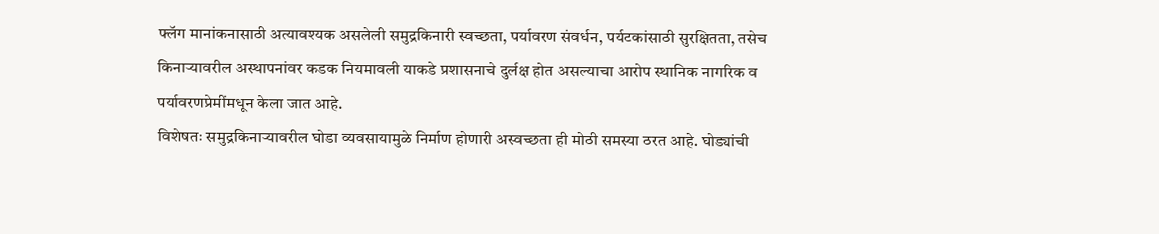फ्लॅग मानांकनासाठी अत्यावश्यक असलेली समुद्रकिनारी स्वच्छता, पर्यावरण संवर्धन, पर्यटकांसाठी सुरक्षितता, तसेच किनाऱ्यावरील अस्थापनांवर कडक नियमावली याकडे प्रशासनाचे दुर्लक्ष होत असल्याचा आरोप स्थानिक नागरिक व पर्यावरणप्रेमींमधून केला जात आहे.
विशेषतः समुद्रकिनाऱ्यावरील घोडा व्यवसायामुळे निर्माण होणारी अस्वच्छता ही मोठी समस्या ठरत आहे. घोड्यांची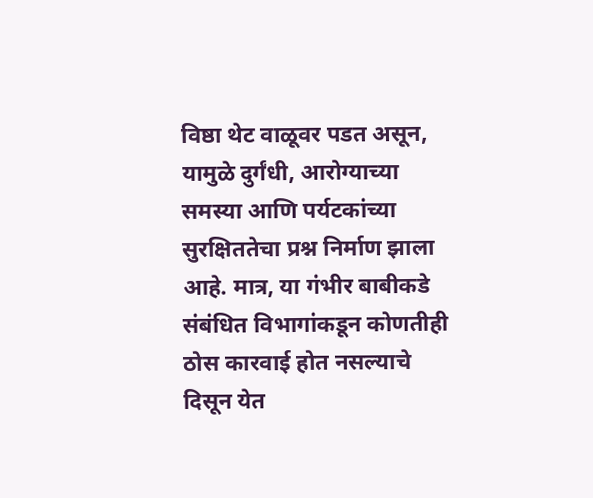विष्ठा थेट वाळूवर पडत असून, यामुळे दुर्गंधी, आरोग्याच्या समस्या आणि पर्यटकांच्या सुरक्षिततेचा प्रश्न निर्माण झाला आहे. मात्र, या गंभीर बाबीकडे संबंधित विभागांकडून कोणतीही ठोस कारवाई होत नसल्याचे दिसून येत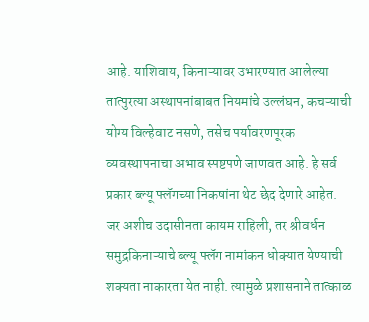आहे. याशिवाय, किनाऱ्यावर उभारण्यात आलेल्या तात्पुरत्या अस्थापनांबाबत नियमांचे उल्लंघन, कचऱ्याची योग्य विल्हेवाट नसणे, तसेच पर्यावरणपूरक व्यवस्थापनाचा अभाव स्पष्टपणे जाणवत आहे. हे सर्व प्रकार ब्ल्यू फ्लॅगच्या निकषांना थेट छेद देणारे आहेत.
जर अशीच उदासीनता कायम राहिली, तर श्रीवर्धन समुद्रकिनाऱ्याचे ब्ल्यू फ्लॅग नामांकन धोक्यात येण्याची शक्यता नाकारता येत नाही. त्यामुळे प्रशासनाने तात्काळ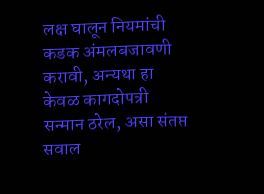लक्ष घालून नियमांची कडक अंमलबजावणी करावी, अन्यथा हा केवळ कागदोपत्री सन्मान ठरेल, असा संतप्त सवाल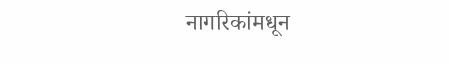नागरिकांमधून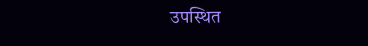उपस्थित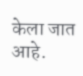केला जात आहे.